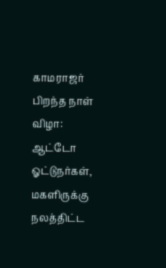காமராஜர் பிறந்த நாள் விழா: ஆட்டோ ஓட்டுநர்கள், மகளிருக்கு நலத்திட்ட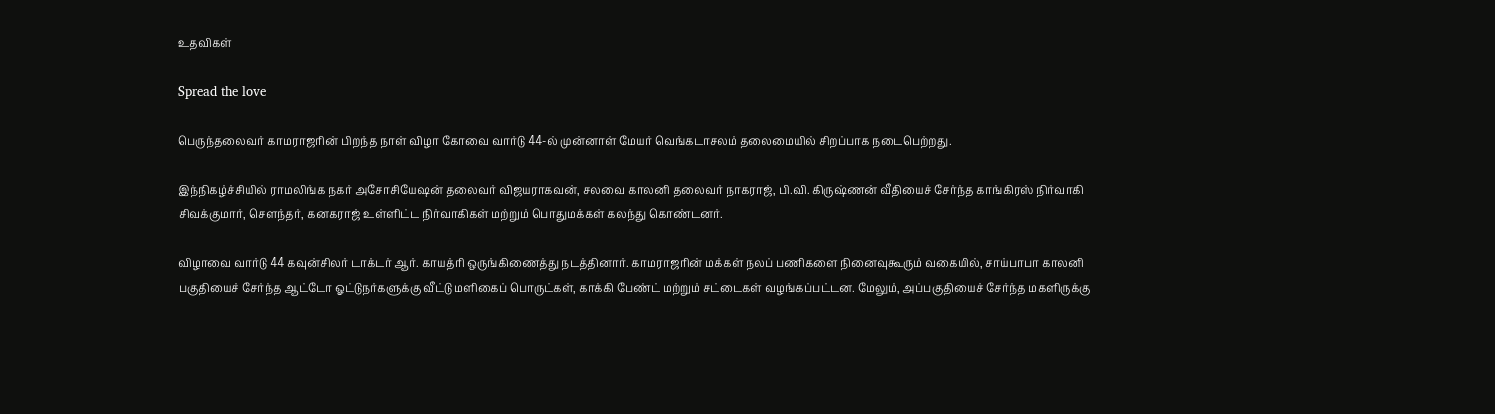உதவிகள்

Spread the love

பெருந்தலைவர் காமராஜரின் பிறந்த நாள் விழா கோவை வார்டு 44-ல் முன்னாள் மேயர் வெங்கடாசலம் தலைமையில் சிறப்பாக நடைபெற்றது.

இந்நிகழ்ச்சியில் ராமலிங்க நகர் அசோசியேஷன் தலைவர் விஜயராகவன், சலவை காலனி தலைவர் நாகராஜ், பி.வி. கிருஷ்ணன் வீதியைச் சேர்ந்த காங்கிரஸ் நிர்வாகி சிவக்குமார், சௌந்தர், கனகராஜ் உள்ளிட்ட நிர்வாகிகள் மற்றும் பொதுமக்கள் கலந்து கொண்டனர்.

விழாவை வார்டு 44 கவுன்சிலர் டாக்டர் ஆர். காயத்ரி ஒருங்கிணைத்து நடத்தினார். காமராஜரின் மக்கள் நலப் பணிகளை நினைவுகூரும் வகையில், சாய்பாபா காலனி பகுதியைச் சேர்ந்த ஆட்டோ ஓட்டுநர்களுக்கு வீட்டு மளிகைப் பொருட்கள், காக்கி பேண்ட் மற்றும் சட்டைகள் வழங்கப்பட்டன. மேலும், அப்பகுதியைச் சேர்ந்த மகளிருக்கு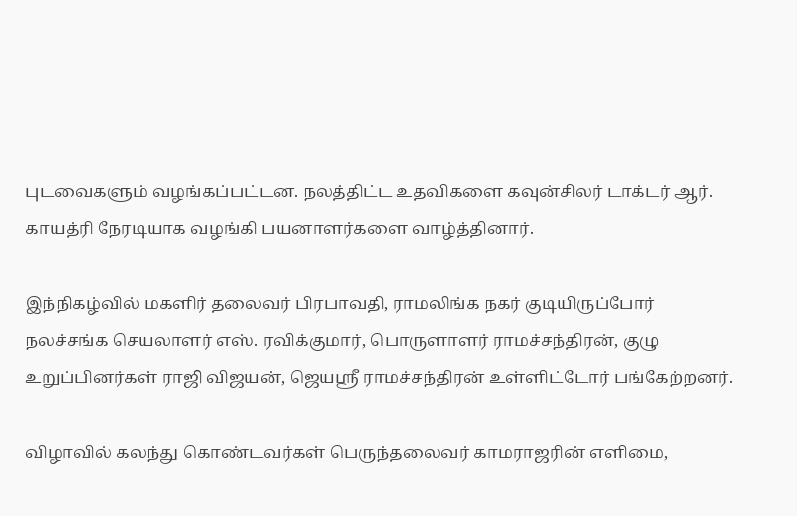புடவைகளும் வழங்கப்பட்டன. நலத்திட்ட உதவிகளை கவுன்சிலர் டாக்டர் ஆர். காயத்ரி நேரடியாக வழங்கி பயனாளர்களை வாழ்த்தினார்.

இந்நிகழ்வில் மகளிர் தலைவர் பிரபாவதி, ராமலிங்க நகர் குடியிருப்போர் நலச்சங்க செயலாளர் எஸ். ரவிக்குமார், பொருளாளர் ராமச்சந்திரன், குழு உறுப்பினர்கள் ராஜி விஜயன், ஜெயஸ்ரீ ராமச்சந்திரன் உள்ளிட்டோர் பங்கேற்றனர்.

விழாவில் கலந்து கொண்டவர்கள் பெருந்தலைவர் காமராஜரின் எளிமை,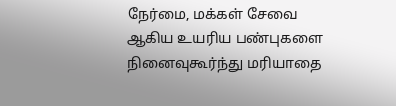நேர்மை, மக்கள் சேவை ஆகிய உயரிய பண்புகளை நினைவுகூர்ந்து மரியாதை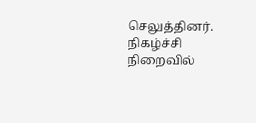செலுத்தினர். நிகழ்ச்சி நிறைவில்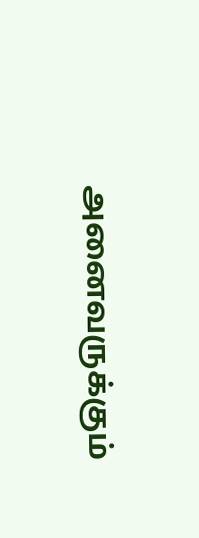அனைவருக்கும்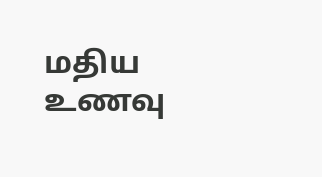மதிய உணவு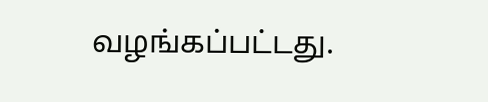வழங்கப்பட்டது.